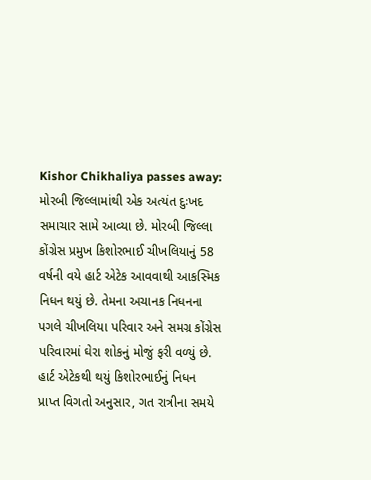Kishor Chikhaliya passes away: મોરબી જિલ્લામાંથી એક અત્યંત દુઃખદ સમાચાર સામે આવ્યા છે. મોરબી જિલ્લા કોંગ્રેસ પ્રમુખ કિશોરભાઈ ચીખલિયાનું 58 વર્ષની વયે હાર્ટ એટેક આવવાથી આકસ્મિક નિધન થયું છે. તેમના અચાનક નિધનના પગલે ચીખલિયા પરિવાર અને સમગ્ર કોંગ્રેસ પરિવારમાં ઘેરા શોકનું મોજું ફરી વળ્યું છે.
હાર્ટ એટેકથી થયું કિશોરભાઈનું નિધન
પ્રાપ્ત વિગતો અનુસાર, ગત રાત્રીના સમયે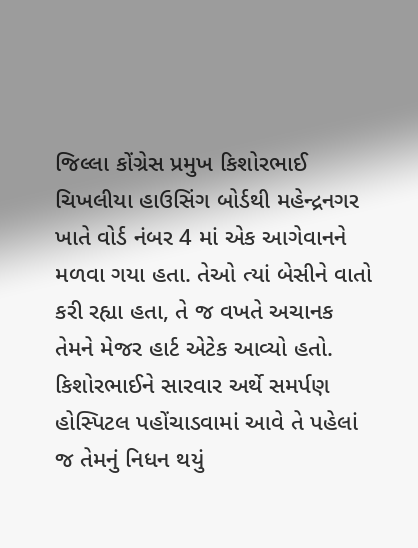જિલ્લા કોંગ્રેસ પ્રમુખ કિશોરભાઈ ચિખલીયા હાઉસિંગ બોર્ડથી મહેન્દ્રનગર ખાતે વોર્ડ નંબર 4 માં એક આગેવાનને મળવા ગયા હતા. તેઓ ત્યાં બેસીને વાતો કરી રહ્યા હતા, તે જ વખતે અચાનક તેમને મેજર હાર્ટ એટેક આવ્યો હતો.
કિશોરભાઈને સારવાર અર્થે સમર્પણ હોસ્પિટલ પહોંચાડવામાં આવે તે પહેલાં જ તેમનું નિધન થયું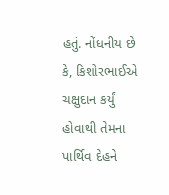હતું. નોંધનીય છે કે, કિશોરભાઈએ ચક્ષુદાન કર્યું હોવાથી તેમના પાર્થિવ દેહને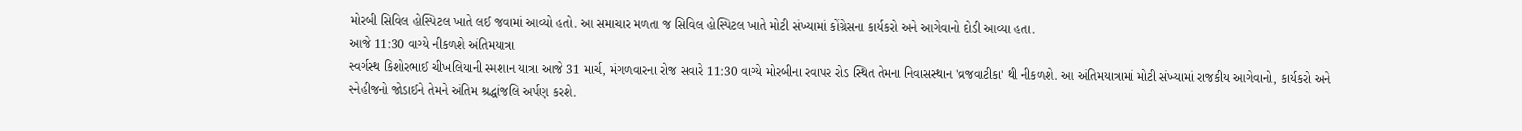મોરબી સિવિલ હોસ્પિટલ ખાતે લઈ જવામાં આવ્યો હતો. આ સમાચાર મળતા જ સિવિલ હોસ્પિટલ ખાતે મોટી સંખ્યામાં કોંગ્રેસના કાર્યકરો અને આગેવાનો દોડી આવ્યા હતા.
આજે 11:30 વાગ્યે નીકળશે અંતિમયાત્રા
સ્વર્ગસ્થ કિશોરભાઈ ચીખલિયાની સ્મશાન યાત્રા આજે 31 માર્ચ, મંગળવારના રોજ સવારે 11:30 વાગ્યે મોરબીના રવાપર રોડ સ્થિત તેમના નિવાસસ્થાન 'વ્રજવાટીકા' થી નીકળશે. આ અંતિમયાત્રામાં મોટી સંખ્યામાં રાજકીય આગેવાનો, કાર્યકરો અને સ્નેહીજનો જોડાઈને તેમને અંતિમ શ્રદ્ધાંજલિ અર્પણ કરશે.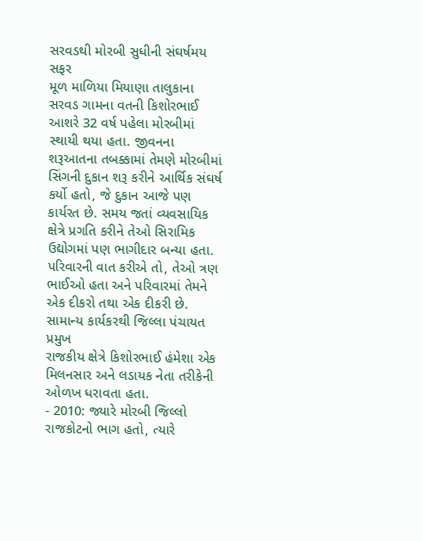સરવડથી મોરબી સુધીની સંઘર્ષમય સફર
મૂળ માળિયા મિયાણા તાલુકાના સરવડ ગામના વતની કિશોરભાઈ આશરે 32 વર્ષ પહેલા મોરબીમાં સ્થાયી થયા હતા. જીવનના શરૂઆતના તબક્કામાં તેમણે મોરબીમાં સિંગની દુકાન શરૂ કરીને આર્થિક સંઘર્ષ કર્યો હતો, જે દુકાન આજે પણ કાર્યરત છે. સમય જતાં વ્યવસાયિક ક્ષેત્રે પ્રગતિ કરીને તેઓ સિરામિક ઉદ્યોગમાં પણ ભાગીદાર બન્યા હતા. પરિવારની વાત કરીએ તો, તેઓ ત્રણ ભાઈઓ હતા અને પરિવારમાં તેમને એક દીકરો તથા એક દીકરી છે.
સામાન્ય કાર્યકરથી જિલ્લા પંચાયત પ્રમુખ
રાજકીય ક્ષેત્રે કિશોરભાઈ હંમેશા એક મિલનસાર અને લડાયક નેતા તરીકેની ઓળખ ધરાવતા હતા.
- 2010: જ્યારે મોરબી જિલ્લો રાજકોટનો ભાગ હતો, ત્યારે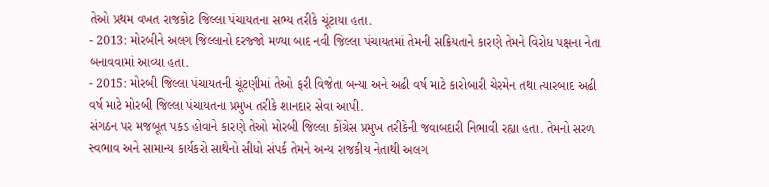તેઓ પ્રથમ વખત રાજકોટ જિલ્લા પંચાયતના સભ્ય તરીકે ચૂંટાયા હતા.
- 2013: મોરબીને અલગ જિલ્લાનો દરજ્જો મળ્યા બાદ નવી જિલ્લા પંચાયતમાં તેમની સક્રિયતાને કારણે તેમને વિરોધ પક્ષના નેતા બનાવવામાં આવ્યા હતા.
- 2015: મોરબી જિલ્લા પંચાયતની ચૂંટણીમાં તેઓ ફરી વિજેતા બન્યા અને અઢી વર્ષ માટે કારોબારી ચેરમેન તથા ત્યારબાદ અઢી વર્ષ માટે મોરબી જિલ્લા પંચાયતના પ્રમુખ તરીકે શાનદાર સેવા આપી.
સંગઠન પર મજબૂત પકડ હોવાને કારણે તેઓ મોરબી જિલ્લા કોંગ્રેસ પ્રમુખ તરીકેની જવાબદારી નિભાવી રહ્યા હતા. તેમનો સરળ સ્વભાવ અને સામાન્ય કાર્યકરો સાથેનો સીધો સંપર્ક તેમને અન્ય રાજકીય નેતાથી અલગ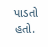પાડતો હતો.